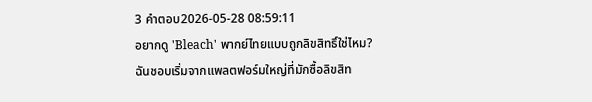3 คำตอบ2026-05-28 08:59:11
อยากดู 'Bleach' พากย์ไทยแบบถูกลิขสิทธิ์ใช่ไหม? ฉันชอบเริ่มจากแพลตฟอร์มใหญ่ที่มักซื้อลิขสิท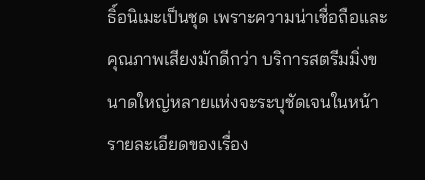ธิ์อนิเมะเป็นชุด เพราะความน่าเชื่อถือและคุณภาพเสียงมักดีกว่า บริการสตรีมมิ่งขนาดใหญ่หลายแห่งจะระบุชัดเจนในหน้ารายละเอียดของเรื่อง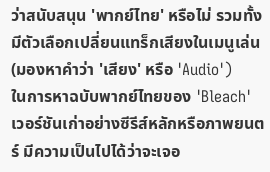ว่าสนับสนุน 'พากย์ไทย' หรือไม่ รวมทั้งมีตัวเลือกเปลี่ยนแทร็กเสียงในเมนูเล่น (มองหาคำว่า 'เสียง' หรือ 'Audio')
ในการหาฉบับพากย์ไทยของ 'Bleach' เวอร์ชันเก่าอย่างซีรีส์หลักหรือภาพยนตร์ มีความเป็นไปได้ว่าจะเจอ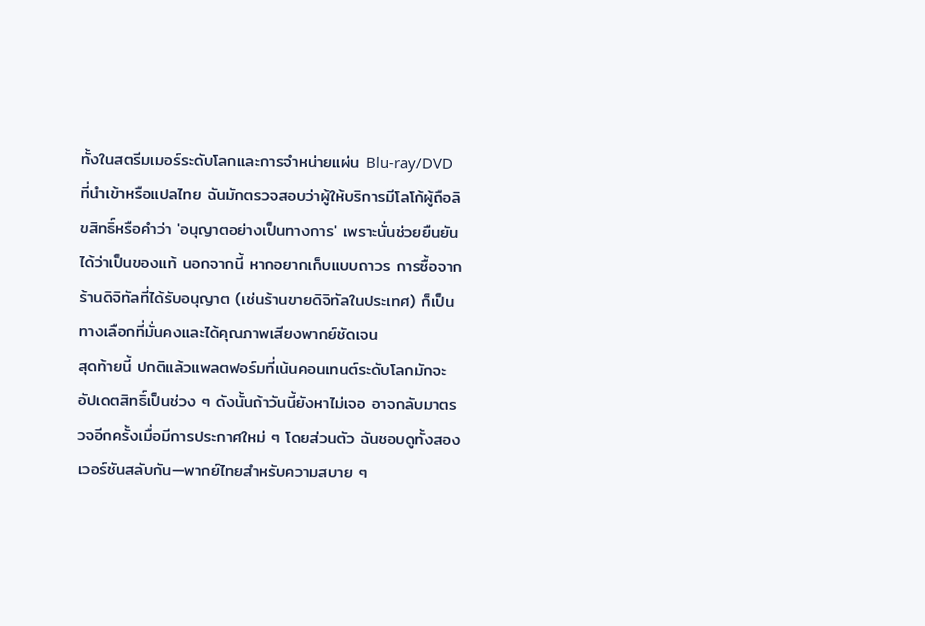ทั้งในสตรีมเมอร์ระดับโลกและการจำหน่ายแผ่น Blu‑ray/DVD ที่นำเข้าหรือแปลไทย ฉันมักตรวจสอบว่าผู้ให้บริการมีโลโก้ผู้ถือลิขสิทธิ์หรือคำว่า 'อนุญาตอย่างเป็นทางการ' เพราะนั่นช่วยยืนยันได้ว่าเป็นของแท้ นอกจากนี้ หากอยากเก็บแบบถาวร การซื้อจากร้านดิจิทัลที่ได้รับอนุญาต (เช่นร้านขายดิจิทัลในประเทศ) ก็เป็นทางเลือกที่มั่นคงและได้คุณภาพเสียงพากย์ชัดเจน
สุดท้ายนี้ ปกติแล้วแพลตฟอร์มที่เน้นคอนเทนต์ระดับโลกมักจะอัปเดตสิทธิ์เป็นช่วง ๆ ดังนั้นถ้าวันนี้ยังหาไม่เจอ อาจกลับมาตรวจอีกครั้งเมื่อมีการประกาศใหม่ ๆ โดยส่วนตัว ฉันชอบดูทั้งสองเวอร์ชันสลับกัน—พากย์ไทยสำหรับความสบาย ๆ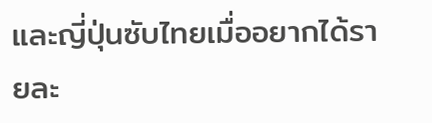และญี่ปุ่นซับไทยเมื่ออยากได้รายละ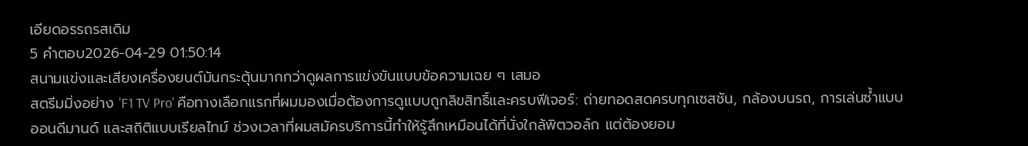เอียดอรรถรสเดิม
5 คำตอบ2026-04-29 01:50:14
สนามแข่งและเสียงเครื่องยนต์มันกระตุ้นมากกว่าดูผลการแข่งขันแบบข้อความเฉย ๆ เสมอ
สตรีมมิ่งอย่าง 'F1 TV Pro' คือทางเลือกแรกที่ผมมองเมื่อต้องการดูแบบถูกลิขสิทธิ์และครบฟีเจอร์: ถ่ายทอดสดครบทุกเซสชัน, กล้องบนรถ, การเล่นซ้ำแบบออนดีมานด์ และสถิติแบบเรียลไทม์ ช่วงเวลาที่ผมสมัครบริการนี้ทำให้รู้สึกเหมือนได้ที่นั่งใกล้พิตวอล์ก แต่ต้องยอม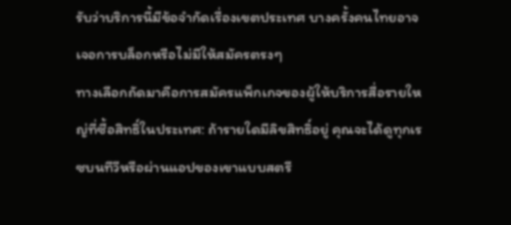รับว่าบริการนี้มีข้อจำกัดเรื่องเขตประเทศ บางครั้งคนไทยอาจเจอการบล็อกหรือไม่มีให้สมัครตรงๆ
ทางเลือกถัดมาคือการสมัครแพ็กเกจของผู้ให้บริการสื่อรายใหญ่ที่ซื้อสิทธิ์ในประเทศ: ถ้ารายใดมีลิขสิทธิ์อยู่ คุณจะได้ดูทุกเรซบนทีวีหรือผ่านแอปของเขาแบบสตรี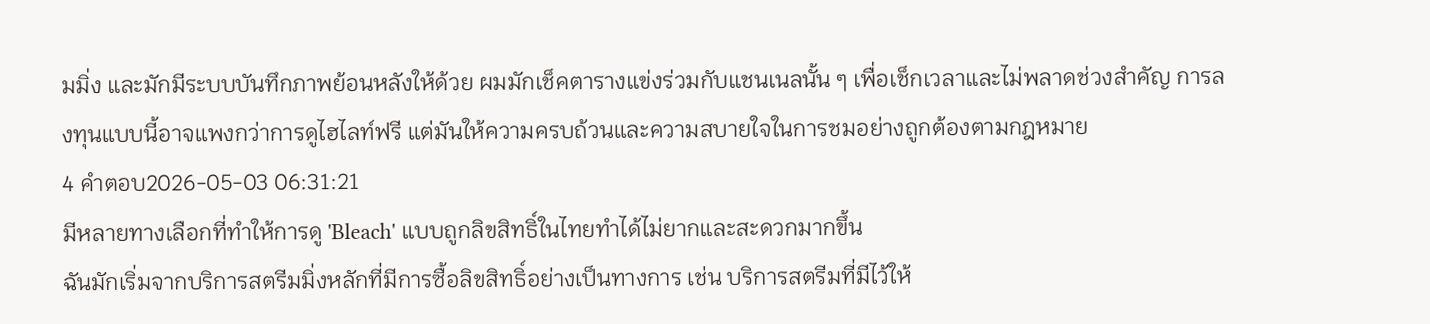มมิ่ง และมักมีระบบบันทึกภาพย้อนหลังให้ด้วย ผมมักเช็คตารางแข่งร่วมกับแชนเนลนั้น ๆ เพื่อเช็กเวลาและไม่พลาดช่วงสำคัญ การลงทุนแบบนี้อาจแพงกว่าการดูไฮไลท์ฟรี แต่มันให้ความครบถ้วนและความสบายใจในการชมอย่างถูกต้องตามกฎหมาย
4 คำตอบ2026-05-03 06:31:21
มีหลายทางเลือกที่ทำให้การดู 'Bleach' แบบถูกลิขสิทธิ์ในไทยทำได้ไม่ยากและสะดวกมากขึ้น
ฉันมักเริ่มจากบริการสตรีมมิ่งหลักที่มีการซื้อลิขสิทธิ์อย่างเป็นทางการ เช่น บริการสตรีมที่มีไว้ให้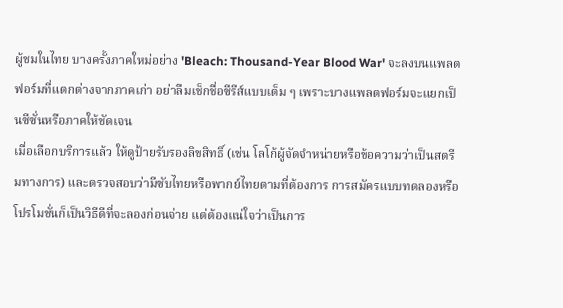ผู้ชมในไทย บางครั้งภาคใหม่อย่าง 'Bleach: Thousand-Year Blood War' จะลงบนแพลตฟอร์มที่แตกต่างจากภาคเก่า อย่าลืมเช็กชื่อซีรีส์แบบเต็ม ๆ เพราะบางแพลตฟอร์มจะแยกเป็นซีซั่นหรือภาคให้ชัดเจน
เมื่อเลือกบริการแล้ว ให้ดูป้ายรับรองลิขสิทธิ์ (เช่น โลโก้ผู้จัดจำหน่ายหรือข้อความว่าเป็นสตรีมทางการ) และตรวจสอบว่ามีซับไทยหรือพากย์ไทยตามที่ต้องการ การสมัครแบบทดลองหรือโปรโมชั่นก็เป็นวิธีดีที่จะลองก่อนจ่าย แต่ต้องแน่ใจว่าเป็นการ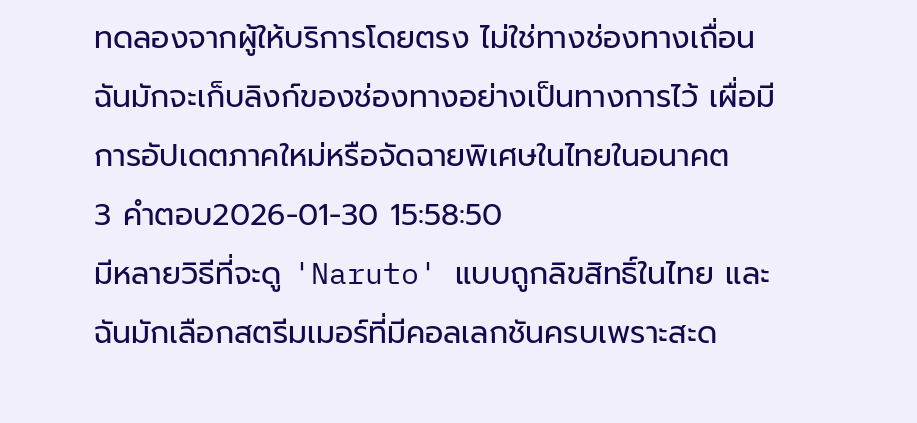ทดลองจากผู้ให้บริการโดยตรง ไม่ใช่ทางช่องทางเถื่อน ฉันมักจะเก็บลิงก์ของช่องทางอย่างเป็นทางการไว้ เผื่อมีการอัปเดตภาคใหม่หรือจัดฉายพิเศษในไทยในอนาคต
3 คำตอบ2026-01-30 15:58:50
มีหลายวิธีที่จะดู 'Naruto' แบบถูกลิขสิทธิ์ในไทย และฉันมักเลือกสตรีมเมอร์ที่มีคอลเลกชันครบเพราะสะด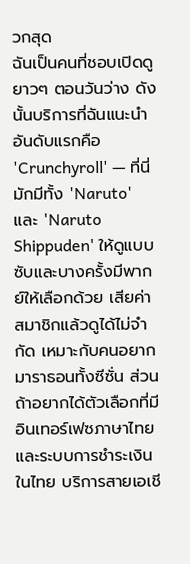วกสุด
ฉันเป็นคนที่ชอบเปิดดูยาวๆ ตอนวันว่าง ดังนั้นบริการที่ฉันแนะนำอันดับแรกคือ 'Crunchyroll' — ที่นี่มักมีทั้ง 'Naruto' และ 'Naruto Shippuden' ให้ดูแบบซับและบางครั้งมีพากย์ให้เลือกด้วย เสียค่าสมาชิกแล้วดูได้ไม่จำกัด เหมาะกับคนอยากมาราธอนทั้งซีซั่น ส่วนถ้าอยากได้ตัวเลือกที่มีอินเทอร์เฟซภาษาไทยและระบบการชำระเงินในไทย บริการสายเอเชี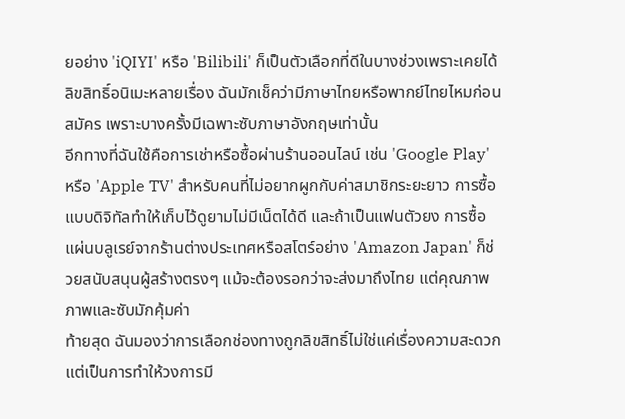ยอย่าง 'iQIYI' หรือ 'Bilibili' ก็เป็นตัวเลือกที่ดีในบางช่วงเพราะเคยได้ลิขสิทธิ์อนิเมะหลายเรื่อง ฉันมักเช็คว่ามีภาษาไทยหรือพากย์ไทยไหมก่อนสมัคร เพราะบางครั้งมีเฉพาะซับภาษาอังกฤษเท่านั้น
อีกทางที่ฉันใช้คือการเช่าหรือซื้อผ่านร้านออนไลน์ เช่น 'Google Play' หรือ 'Apple TV' สำหรับคนที่ไม่อยากผูกกับค่าสมาชิกระยะยาว การซื้อแบบดิจิทัลทำให้เก็บไว้ดูยามไม่มีเน็ตได้ดี และถ้าเป็นแฟนตัวยง การซื้อแผ่นบลูเรย์จากร้านต่างประเทศหรือสโตร์อย่าง 'Amazon Japan' ก็ช่วยสนับสนุนผู้สร้างตรงๆ แม้จะต้องรอกว่าจะส่งมาถึงไทย แต่คุณภาพภาพและซับมักคุ้มค่า
ท้ายสุด ฉันมองว่าการเลือกช่องทางถูกลิขสิทธิ์ไม่ใช่แค่เรื่องความสะดวก แต่เป็นการทำให้วงการมี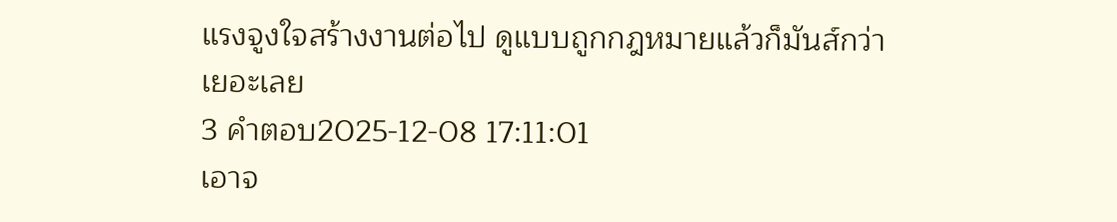แรงจูงใจสร้างงานต่อไป ดูแบบถูกกฎหมายแล้วก็มันส์กว่าเยอะเลย
3 คำตอบ2025-12-08 17:11:01
เอาจ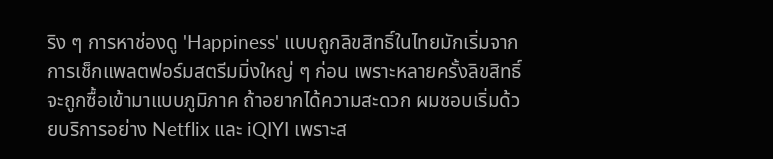ริง ๆ การหาช่องดู 'Happiness' แบบถูกลิขสิทธิ์ในไทยมักเริ่มจากการเช็กแพลตฟอร์มสตรีมมิ่งใหญ่ ๆ ก่อน เพราะหลายครั้งลิขสิทธิ์จะถูกซื้อเข้ามาแบบภูมิภาค ถ้าอยากได้ความสะดวก ผมชอบเริ่มด้วยบริการอย่าง Netflix และ iQIYI เพราะส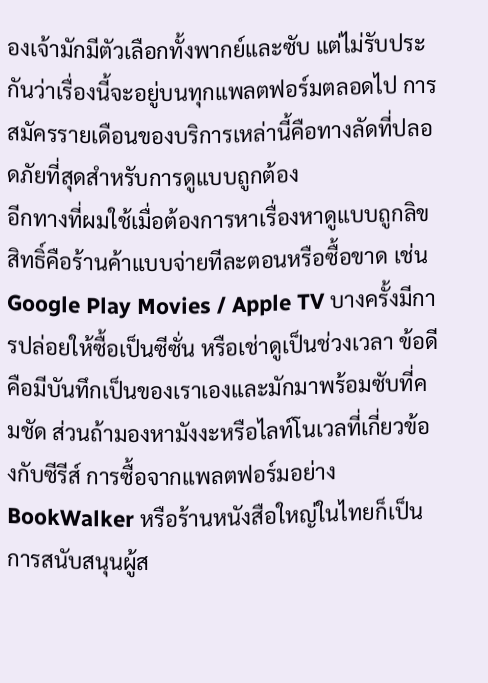องเจ้ามักมีตัวเลือกทั้งพากย์และซับ แต่ไม่รับประกันว่าเรื่องนี้จะอยู่บนทุกแพลตฟอร์มตลอดไป การสมัครรายเดือนของบริการเหล่านี้คือทางลัดที่ปลอดภัยที่สุดสำหรับการดูแบบถูกต้อง
อีกทางที่ผมใช้เมื่อต้องการหาเรื่องหาดูแบบถูกลิขสิทธิ์คือร้านค้าแบบจ่ายทีละตอนหรือซื้อขาด เช่น Google Play Movies / Apple TV บางครั้งมีการปล่อยให้ซื้อเป็นซีซั่น หรือเช่าดูเป็นช่วงเวลา ข้อดีคือมีบันทึกเป็นของเราเองและมักมาพร้อมซับที่คมชัด ส่วนถ้ามองหามังงะหรือไลท์โนเวลที่เกี่ยวข้องกับซีรีส์ การซื้อจากแพลตฟอร์มอย่าง BookWalker หรือร้านหนังสือใหญ่ในไทยก็เป็นการสนับสนุนผู้ส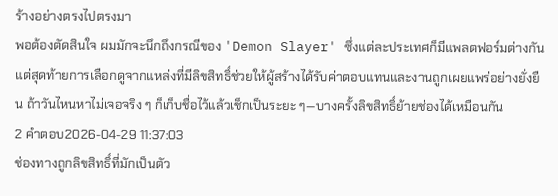ร้างอย่างตรงไปตรงมา
พอต้องตัดสินใจ ผมมักจะนึกถึงกรณีของ 'Demon Slayer' ซึ่งแต่ละประเทศก็มีแพลตฟอร์มต่างกัน แต่สุดท้ายการเลือกดูจากแหล่งที่มีลิขสิทธิ์ช่วยให้ผู้สร้างได้รับค่าตอบแทนและงานถูกเผยแพร่อย่างยั่งยืน ถ้าวันไหนหาไม่เจอจริง ๆ ก็เก็บชื่อไว้แล้วเช็กเป็นระยะ ๆ—บางครั้งลิขสิทธิ์ย้ายช่องได้เหมือนกัน
2 คำตอบ2026-04-29 11:37:03
ช่องทางถูกลิขสิทธิ์ที่มักเป็นตัว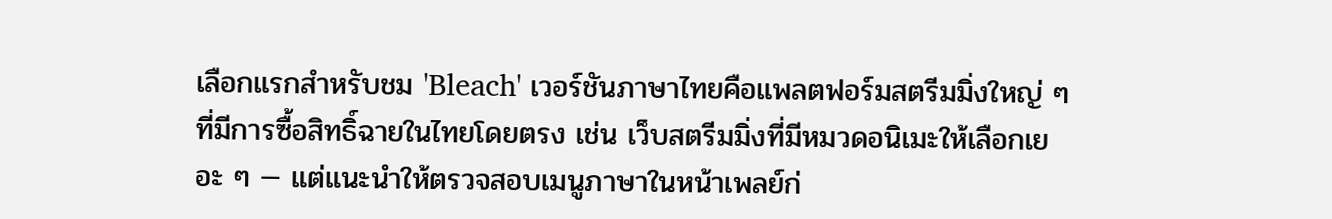เลือกแรกสำหรับชม 'Bleach' เวอร์ชันภาษาไทยคือแพลตฟอร์มสตรีมมิ่งใหญ่ ๆ ที่มีการซื้อสิทธิ์ฉายในไทยโดยตรง เช่น เว็บสตรีมมิ่งที่มีหมวดอนิเมะให้เลือกเยอะ ๆ — แต่แนะนำให้ตรวจสอบเมนูภาษาในหน้าเพลย์ก่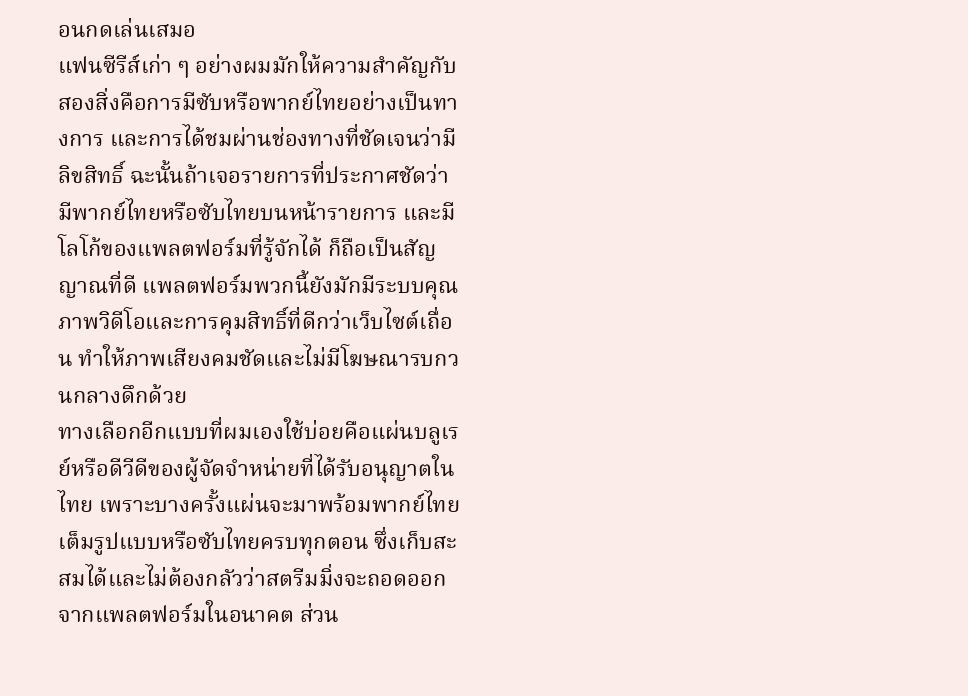อนกดเล่นเสมอ
แฟนซีรีส์เก่า ๆ อย่างผมมักให้ความสำคัญกับสองสิ่งคือการมีซับหรือพากย์ไทยอย่างเป็นทางการ และการได้ชมผ่านช่องทางที่ชัดเจนว่ามีลิขสิทธิ์ ฉะนั้นถ้าเจอรายการที่ประกาศชัดว่ามีพากย์ไทยหรือซับไทยบนหน้ารายการ และมีโลโก้ของแพลตฟอร์มที่รู้จักได้ ก็ถือเป็นสัญญาณที่ดี แพลตฟอร์มพวกนี้ยังมักมีระบบคุณภาพวิดีโอและการคุมสิทธิ์ที่ดีกว่าเว็บไซต์เถื่อน ทำให้ภาพเสียงคมชัดและไม่มีโฆษณารบกวนกลางดึกด้วย
ทางเลือกอีกแบบที่ผมเองใช้บ่อยคือแผ่นบลูเรย์หรือดีวีดีของผู้จัดจำหน่ายที่ได้รับอนุญาตในไทย เพราะบางครั้งแผ่นจะมาพร้อมพากย์ไทยเต็มรูปแบบหรือซับไทยครบทุกตอน ซึ่งเก็บสะสมได้และไม่ต้องกลัวว่าสตรีมมิ่งจะถอดออกจากแพลตฟอร์มในอนาคต ส่วน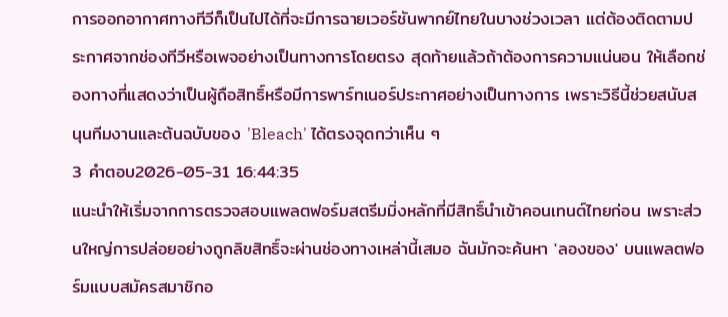การออกอากาศทางทีวีก็เป็นไปได้ที่จะมีการฉายเวอร์ชันพากย์ไทยในบางช่วงเวลา แต่ต้องติดตามประกาศจากช่องทีวีหรือเพจอย่างเป็นทางการโดยตรง สุดท้ายแล้วถ้าต้องการความแน่นอน ให้เลือกช่องทางที่แสดงว่าเป็นผู้ถือสิทธิ์หรือมีการพาร์ทเนอร์ประกาศอย่างเป็นทางการ เพราะวิธีนี้ช่วยสนับสนุนทีมงานและต้นฉบับของ 'Bleach' ได้ตรงจุดกว่าเห็น ๆ
3 คำตอบ2026-05-31 16:44:35
แนะนำให้เริ่มจากการตรวจสอบแพลตฟอร์มสตรีมมิ่งหลักที่มีสิทธิ์นำเข้าคอนเทนต์ไทยก่อน เพราะส่วนใหญ่การปล่อยอย่างถูกลิขสิทธิ์จะผ่านช่องทางเหล่านี้เสมอ ฉันมักจะค้นหา 'ลองของ' บนแพลตฟอร์มแบบสมัครสมาชิกอ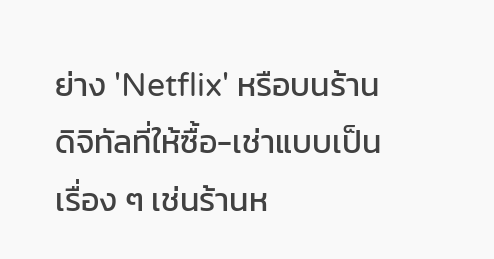ย่าง 'Netflix' หรือบนร้านดิจิทัลที่ให้ซื้อ-เช่าแบบเป็นเรื่อง ๆ เช่นร้านห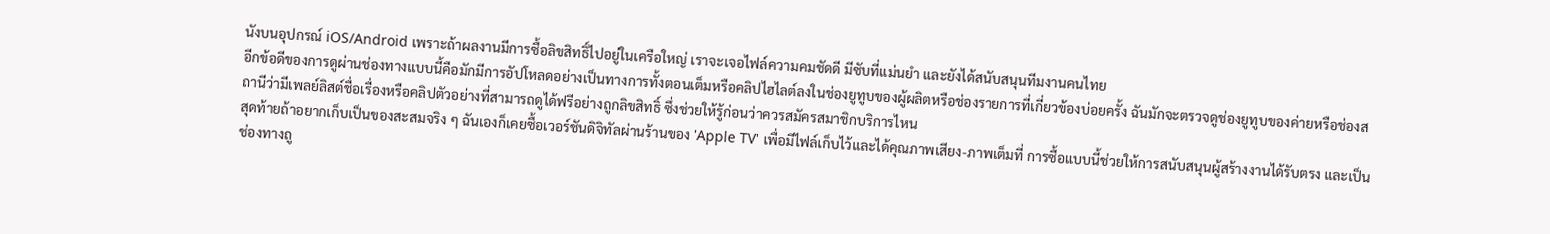นังบนอุปกรณ์ iOS/Android เพราะถ้าผลงานมีการซื้อลิขสิทธิ์ไปอยู่ในเครือใหญ่ เราจะเจอไฟล์ความคมชัดดี มีซับที่แม่นยำ และยังได้สนับสนุนทีมงานคนไทย
อีกข้อดีของการดูผ่านช่องทางแบบนี้คือมักมีการอัปโหลดอย่างเป็นทางการทั้งตอนเต็มหรือคลิปไฮไลต์ลงในช่องยูทูบของผู้ผลิตหรือช่องรายการที่เกี่ยวข้องบ่อยครั้ง ฉันมักจะตรวจดูช่องยูทูบของค่ายหรือช่องสถานีว่ามีเพลย์ลิสต์ชื่อเรื่องหรือคลิปตัวอย่างที่สามารถดูได้ฟรีอย่างถูกลิขสิทธิ์ ซึ่งช่วยให้รู้ก่อนว่าควรสมัครสมาชิกบริการไหน
สุดท้ายถ้าอยากเก็บเป็นของสะสมจริง ๆ ฉันเองก็เคยซื้อเวอร์ชันดิจิทัลผ่านร้านของ 'Apple TV' เพื่อมีไฟล์เก็บไว้และได้คุณภาพเสียง-ภาพเต็มที่ การซื้อแบบนี้ช่วยให้การสนับสนุนผู้สร้างงานได้รับตรง และเป็นช่องทางถู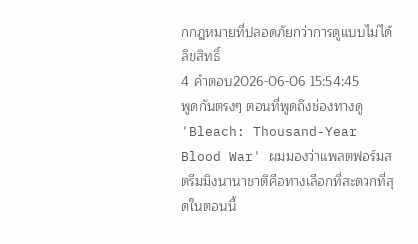กกฎหมายที่ปลอดภัยกว่าการดูแบบไม่ได้ลิขสิทธิ์
4 คำตอบ2026-06-06 15:54:45
พูดกันตรงๆ ตอนที่พูดถึงช่องทางดู 'Bleach: Thousand-Year Blood War' ผมมองว่าแพลตฟอร์มสตรีมมิงนานาชาติคือทางเลือกที่สะดวกที่สุดในตอนนี้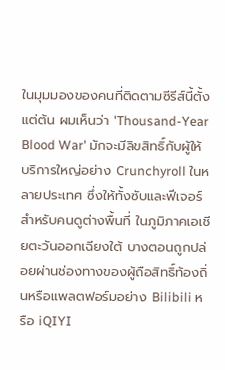ในมุมมองของคนที่ติดตามซีรีส์นี้ตั้งแต่ต้น ผมเห็นว่า 'Thousand-Year Blood War' มักจะมีลิขสิทธิ์กับผู้ให้บริการใหญ่อย่าง Crunchyroll ในหลายประเทศ ซึ่งให้ทั้งซับและฟีเจอร์สำหรับคนดูต่างพื้นที่ ในภูมิภาคเอเชียตะวันออกเฉียงใต้ บางตอนถูกปล่อยผ่านช่องทางของผู้ถือสิทธิ์ท้องถิ่นหรือแพลตฟอร์มอย่าง Bilibili หรือ iQIYI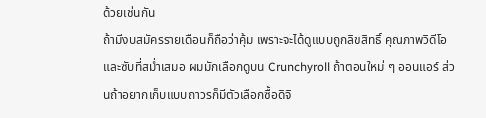ด้วยเช่นกัน
ถ้ามีงบสมัครรายเดือนก็ถือว่าคุ้ม เพราะจะได้ดูแบบถูกลิขสิทธิ์ คุณภาพวิดีโอและซับที่สม่ำเสมอ ผมมักเลือกดูบน Crunchyroll ถ้าตอนใหม่ ๆ ออนแอร์ ส่วนถ้าอยากเก็บแบบถาวรก็มีตัวเลือกซื้อดิจิ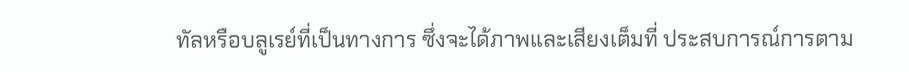ทัลหรือบลูเรย์ที่เป็นทางการ ซึ่งจะได้ภาพและเสียงเต็มที่ ประสบการณ์การตาม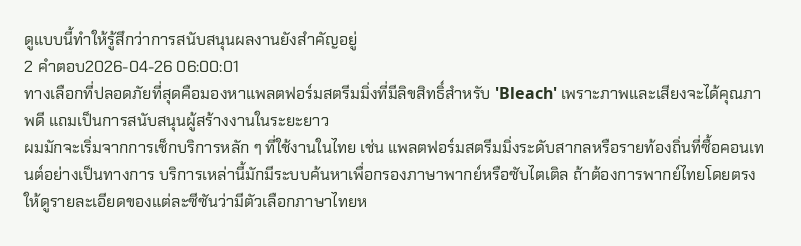ดูแบบนี้ทำให้รู้สึกว่าการสนับสนุนผลงานยังสำคัญอยู่
2 คำตอบ2026-04-26 06:00:01
ทางเลือกที่ปลอดภัยที่สุดคือมองหาแพลตฟอร์มสตรีมมิ่งที่มีลิขสิทธิ์สำหรับ 'Bleach' เพราะภาพและเสียงจะได้คุณภาพดี แถมเป็นการสนับสนุนผู้สร้างงานในระยะยาว
ผมมักจะเริ่มจากการเช็กบริการหลัก ๆ ที่ใช้งานในไทย เช่น แพลตฟอร์มสตรีมมิ่งระดับสากลหรือรายท้องถิ่นที่ซื้อคอนเทนต์อย่างเป็นทางการ บริการเหล่านี้มักมีระบบค้นหาเพื่อกรองภาษาพากย์หรือซับไตเติล ถ้าต้องการพากย์ไทยโดยตรง ให้ดูรายละเอียดของแต่ละซีซันว่ามีตัวเลือกภาษาไทยห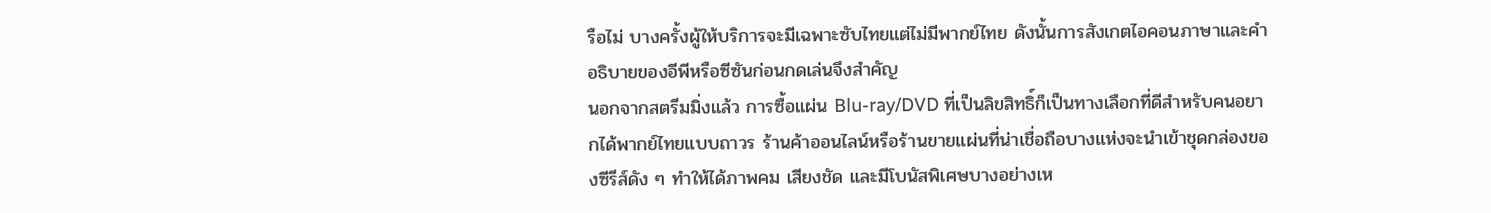รือไม่ บางครั้งผู้ให้บริการจะมีเฉพาะซับไทยแต่ไม่มีพากย์ไทย ดังนั้นการสังเกตไอคอนภาษาและคำอธิบายของอีพีหรือซีซันก่อนกดเล่นจึงสำคัญ
นอกจากสตรีมมิ่งแล้ว การซื้อแผ่น Blu-ray/DVD ที่เป็นลิขสิทธิ์ก็เป็นทางเลือกที่ดีสำหรับคนอยากได้พากย์ไทยแบบถาวร ร้านค้าออนไลน์หรือร้านขายแผ่นที่น่าเชื่อถือบางแห่งจะนำเข้าชุดกล่องของซีรีส์ดัง ๆ ทำให้ได้ภาพคม เสียงชัด และมีโบนัสพิเศษบางอย่างเห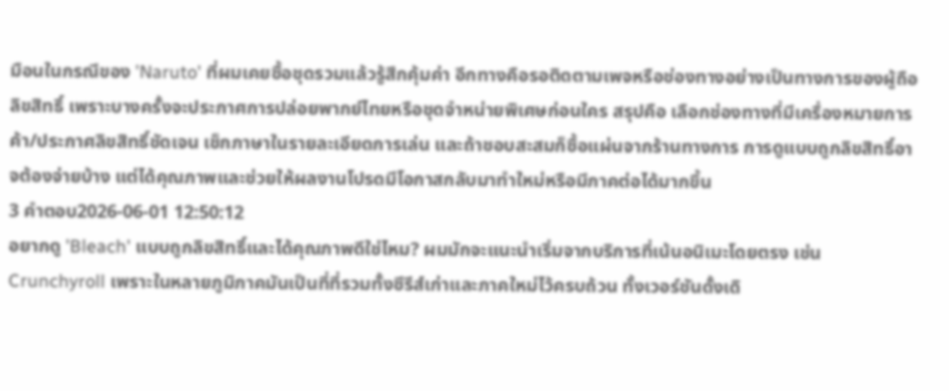มือนในกรณีของ 'Naruto' ที่ผมเคยซื้อชุดรวมแล้วรู้สึกคุ้มค่า อีกทางคือรอติดตามเพจหรือช่องทางอย่างเป็นทางการของผู้ถือลิขสิทธิ์ เพราะบางครั้งจะประกาศการปล่อยพากย์ไทยหรือชุดจำหน่ายพิเศษก่อนใคร สรุปคือ เลือกช่องทางที่มีเครื่องหมายการค้า/ประกาศลิขสิทธิ์ชัดเจน เช็กภาษาในรายละเอียดการเล่น และถ้าชอบสะสมก็ซื้อแผ่นจากร้านทางการ การดูแบบถูกลิขสิทธิ์อาจต้องจ่ายบ้าง แต่ได้คุณภาพและช่วยให้ผลงานโปรดมีโอกาสกลับมาทำใหม่หรือมีภาคต่อได้มากขึ้น
3 คำตอบ2026-06-01 12:50:12
อยากดู 'Bleach' แบบถูกลิขสิทธิ์และได้คุณภาพดีใช่ไหม? ผมมักจะแนะนำเริ่มจากบริการที่เน้นอนิเมะโดยตรง เช่น Crunchyroll เพราะในหลายภูมิภาคมันเป็นที่ที่รวมทั้งซีรีส์เก่าและภาคใหม่ไว้ครบถ้วน ทั้งเวอร์ชันดั้งเดิ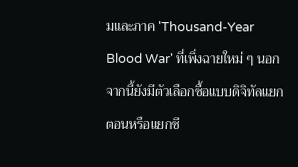มและภาค 'Thousand-Year Blood War' ที่เพิ่งฉายใหม่ ๆ นอกจากนี้ยังมีตัวเลือกซื้อแบบดิจิทัลแยกตอนหรือแยกซี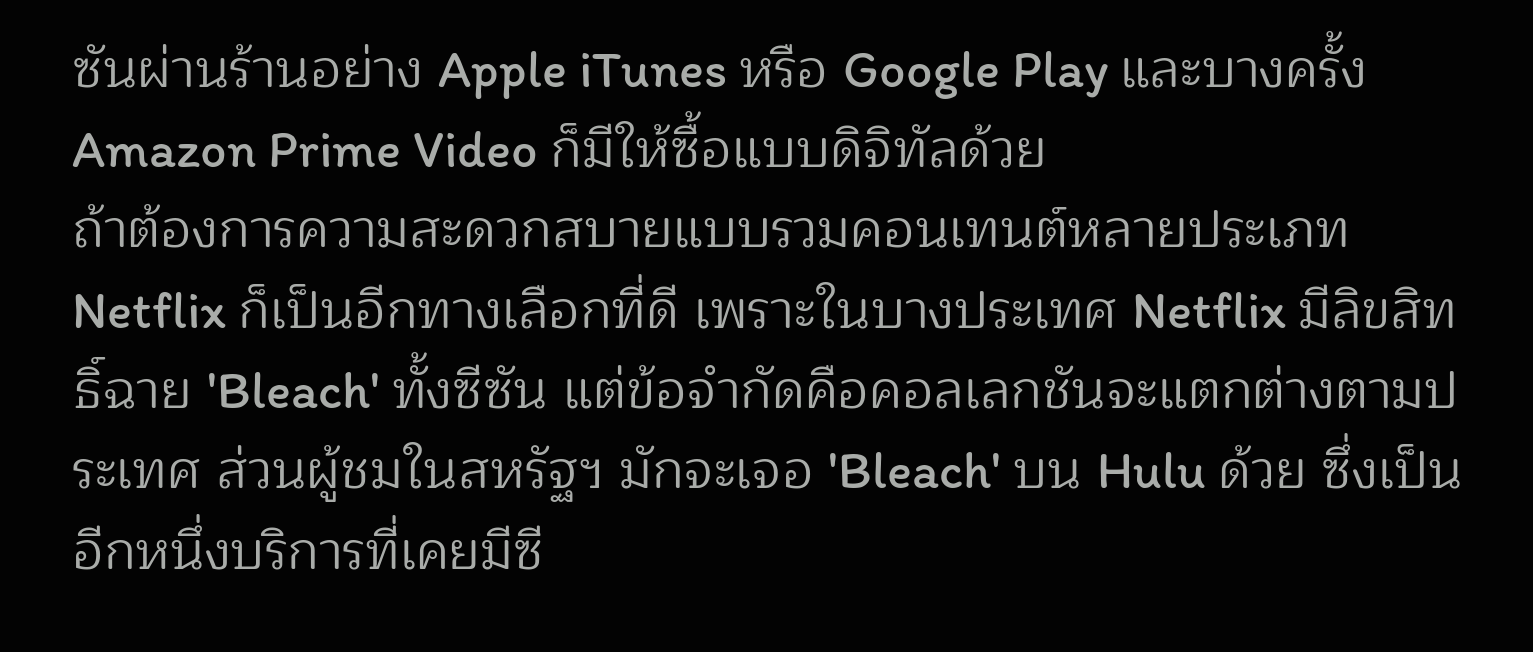ซันผ่านร้านอย่าง Apple iTunes หรือ Google Play และบางครั้ง Amazon Prime Video ก็มีให้ซื้อแบบดิจิทัลด้วย
ถ้าต้องการความสะดวกสบายแบบรวมคอนเทนต์หลายประเภท Netflix ก็เป็นอีกทางเลือกที่ดี เพราะในบางประเทศ Netflix มีลิขสิทธิ์ฉาย 'Bleach' ทั้งซีซัน แต่ข้อจำกัดคือคอลเลกชันจะแตกต่างตามประเทศ ส่วนผู้ชมในสหรัฐฯ มักจะเจอ 'Bleach' บน Hulu ด้วย ซึ่งเป็นอีกหนึ่งบริการที่เคยมีซี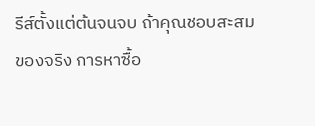รีส์ตั้งแต่ต้นจนจบ ถ้าคุณชอบสะสมของจริง การหาซื้อ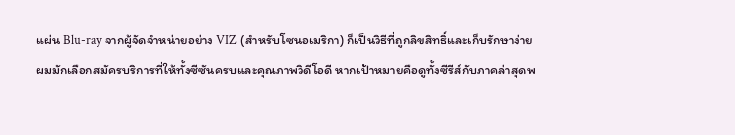แผ่น Blu-ray จากผู้จัดจำหน่ายอย่าง VIZ (สำหรับโซนอเมริกา) ก็เป็นวิธีที่ถูกลิขสิทธิ์และเก็บรักษาง่าย
ผมมักเลือกสมัครบริการที่ให้ทั้งซีซันครบและคุณภาพวิดีโอดี หากเป้าหมายคือดูทั้งซีรีส์กับภาคล่าสุดพ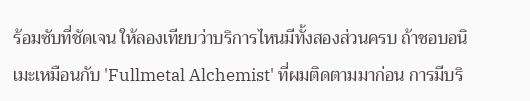ร้อมซับที่ชัดเจน ให้ลองเทียบว่าบริการไหนมีทั้งสองส่วนครบ ถ้าชอบอนิเมะเหมือนกับ 'Fullmetal Alchemist' ที่ผมติดตามมาก่อน การมีบริ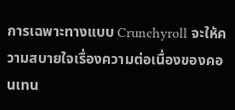การเฉพาะทางแบบ Crunchyroll จะให้ความสบายใจเรื่องความต่อเนื่องของคอนเทน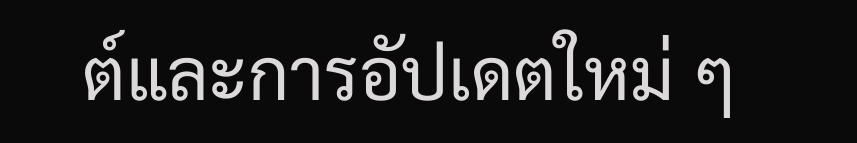ต์และการอัปเดตใหม่ ๆ